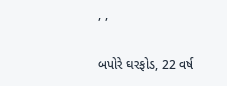, ,

બપોરે ઘરફોડ, 22 વર્ષ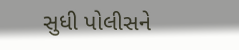સુધી પોલીસને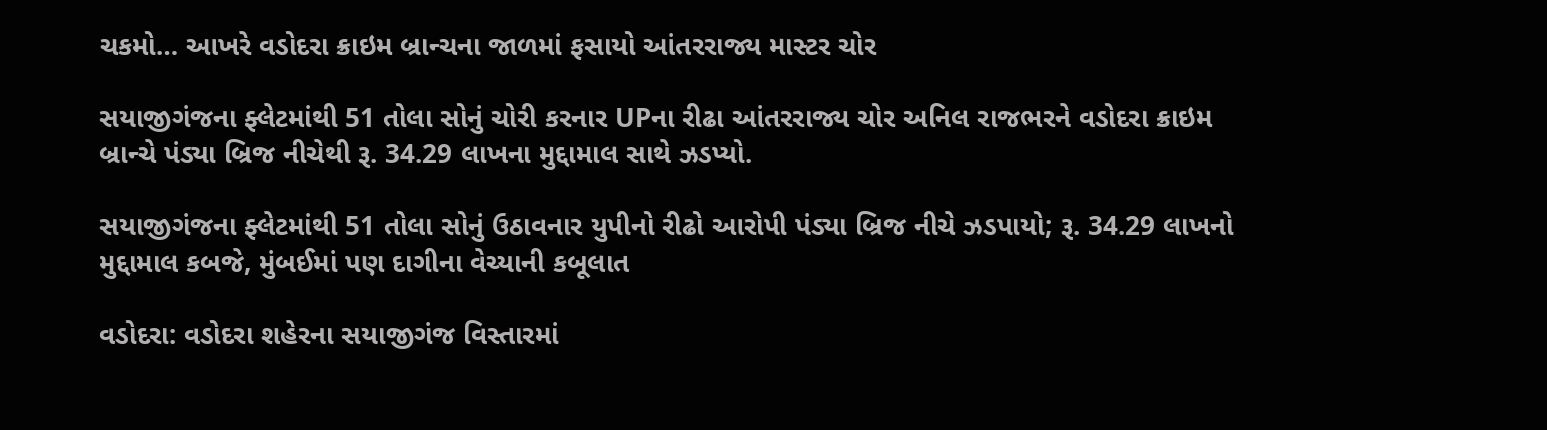ચકમો… આખરે વડોદરા ક્રાઇમ બ્રાન્ચના જાળમાં ફસાયો આંતરરાજ્ય માસ્ટર ચોર

સયાજીગંજના ફ્લેટમાંથી 51 તોલા સોનું ચોરી કરનાર UPના રીઢા આંતરરાજ્ય ચોર અનિલ રાજભરને વડોદરા ક્રાઇમ બ્રાન્ચે પંડ્યા બ્રિજ નીચેથી રૂ. 34.29 લાખના મુદ્દામાલ સાથે ઝડપ્યો.

સયાજીગંજના ફ્લેટમાંથી 51 તોલા સોનું ઉઠાવનાર યુપીનો રીઢો આરોપી પંડ્યા બ્રિજ નીચે ઝડપાયો; રૂ. 34.29 લાખનો મુદ્દામાલ કબજે, મુંબઈમાં પણ દાગીના વેચ્યાની કબૂલાત

વડોદરા: વડોદરા શહેરના સયાજીગંજ વિસ્તારમાં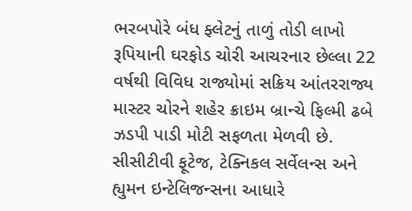ભરબપોરે બંધ ફ્લેટનું તાળું તોડી લાખો રૂપિયાની ઘરફોડ ચોરી આચરનાર છેલ્લા 22 વર્ષથી વિવિધ રાજ્યોમાં સક્રિય આંતરરાજ્ય માસ્ટર ચોરને શહેર ક્રાઇમ બ્રાન્ચે ફિલ્મી ઢબે ઝડપી પાડી મોટી સફળતા મેળવી છે. સીસીટીવી ફૂટેજ, ટેક્નિકલ સર્વેલન્સ અને હ્યુમન ઇન્ટેલિજન્સના આધારે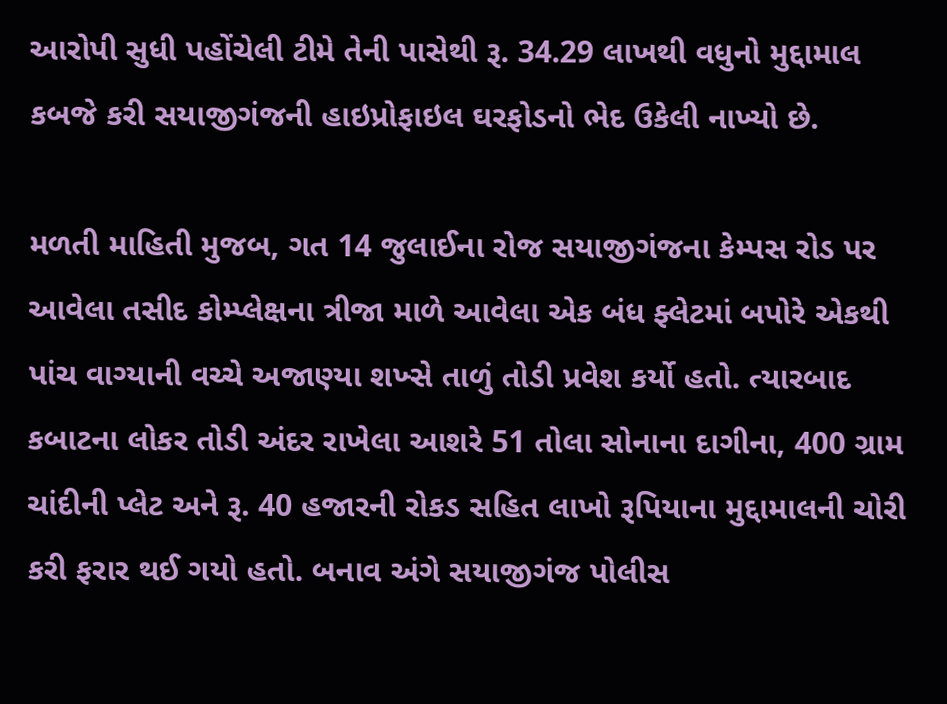આરોપી સુધી પહોંચેલી ટીમે તેની પાસેથી રૂ. 34.29 લાખથી વધુનો મુદ્દામાલ કબજે કરી સયાજીગંજની હાઇપ્રોફાઇલ ઘરફોડનો ભેદ ઉકેલી નાખ્યો છે.

મળતી માહિતી મુજબ, ગત 14 જુલાઈના રોજ સયાજીગંજના કેમ્પસ રોડ પર આવેલા તસીદ કોમ્પ્લેક્ષના ત્રીજા માળે આવેલા એક બંધ ફ્લેટમાં બપોરે એકથી પાંચ વાગ્યાની વચ્ચે અજાણ્યા શખ્સે તાળું તોડી પ્રવેશ કર્યો હતો. ત્યારબાદ કબાટના લોકર તોડી અંદર રાખેલા આશરે 51 તોલા સોનાના દાગીના, 400 ગ્રામ ચાંદીની પ્લેટ અને રૂ. 40 હજારની રોકડ સહિત લાખો રૂપિયાના મુદ્દામાલની ચોરી કરી ફરાર થઈ ગયો હતો. બનાવ અંગે સયાજીગંજ પોલીસ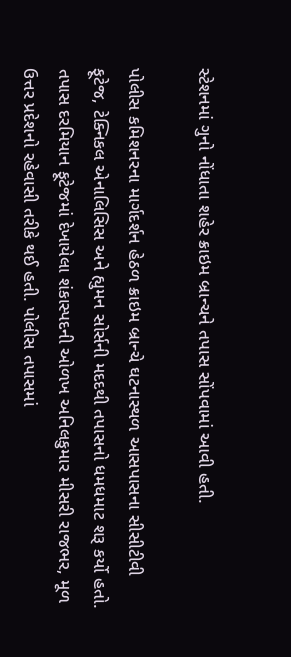સ્ટેશનમાં ગુનો નોંધાતા શહેર ક્રાઇમ બ્રાન્ચને તપાસ સોંપવામાં આવી હતી.

પોલીસ કમિશનરના માર્ગદર્શન હેઠળ ક્રાઇમ બ્રાન્ચે ઘટનાસ્થળ આસપાસના સીસીટીવી ફૂટેજ, ટેક્નિકલ એનાલિસિસ અને હ્યુમન સોર્સની મદદથી તપાસનો ધમધમાટ શરૂ કર્યો હતો. તપાસ દરમિયાન ફૂટેજમાં દેખાયેલા શંકાસ્પદની ઓળખ અનિલકુમાર મીસરી રાજભર, મૂળ ઉત્તર પ્રદેશનો રહેવાસી તરીકે થઈ હતી. પોલીસ તપાસમાં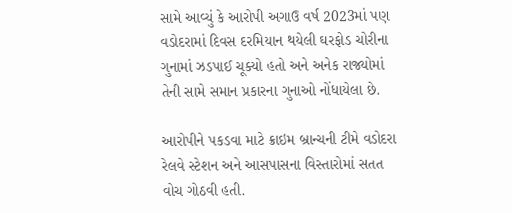સામે આવ્યું કે આરોપી અગાઉ વર્ષ 2023માં પણ વડોદરામાં દિવસ દરમિયાન થયેલી ઘરફોડ ચોરીના ગુનામાં ઝડપાઈ ચૂક્યો હતો અને અનેક રાજ્યોમાં તેની સામે સમાન પ્રકારના ગુનાઓ નોંધાયેલા છે.

આરોપીને પકડવા માટે ક્રાઇમ બ્રાન્ચની ટીમે વડોદરા રેલવે સ્ટેશન અને આસપાસના વિસ્તારોમાં સતત વોચ ગોઠવી હતી.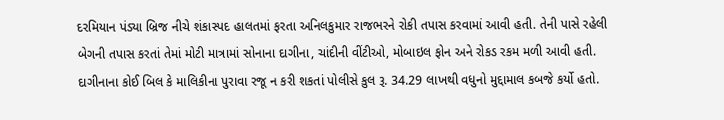દરમિયાન પંડ્યા બ્રિજ નીચે શંકાસ્પદ હાલતમાં ફરતા અનિલકુમાર રાજભરને રોકી તપાસ કરવામાં આવી હતી. તેની પાસે રહેલી બેગની તપાસ કરતાં તેમાં મોટી માત્રામાં સોનાના દાગીના, ચાંદીની વીંટીઓ, મોબાઇલ ફોન અને રોકડ રકમ મળી આવી હતી. દાગીનાના કોઈ બિલ કે માલિકીના પુરાવા રજૂ ન કરી શકતાં પોલીસે કુલ રૂ. 34.29 લાખથી વધુનો મુદ્દામાલ કબજે કર્યો હતો.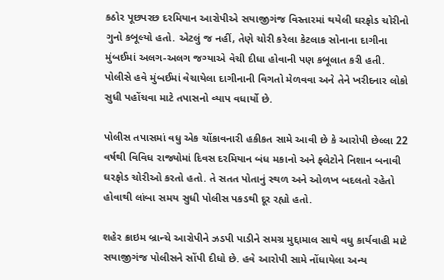કઠોર પૂછપરછ દરમિયાન આરોપીએ સયાજીગંજ વિસ્તારમાં થયેલી ઘરફોડ ચોરીનો ગુનો કબૂલ્યો હતો. એટલું જ નહીં, તેણે ચોરી કરેલા કેટલાક સોનાના દાગીના મુંબઈમાં અલગ-અલગ જગ્યાએ વેચી દીધા હોવાની પણ કબૂલાત કરી હતી. પોલીસે હવે મુંબઈમાં વેચાયેલા દાગીનાની વિગતો મેળવવા અને તેને ખરીદનાર લોકો સુધી પહોંચવા માટે તપાસનો વ્યાપ વધાર્યો છે.

પોલીસ તપાસમાં વધુ એક ચોંકાવનારી હકીકત સામે આવી છે કે આરોપી છેલ્લા 22 વર્ષથી વિવિધ રાજ્યોમાં દિવસ દરમિયાન બંધ મકાનો અને ફ્લેટોને નિશાન બનાવી ઘરફોડ ચોરીઓ કરતો હતો. તે સતત પોતાનું સ્થળ અને ઓળખ બદલતો રહેતો હોવાથી લાંબા સમય સુધી પોલીસ પકડથી દૂર રહ્યો હતો.

શહેર ક્રાઇમ બ્રાન્ચે આરોપીને ઝડપી પાડીને સમગ્ર મુદ્દામાલ સાથે વધુ કાર્યવાહી માટે સયાજીગંજ પોલીસને સોંપી દીધો છે. હવે આરોપી સામે નોંધાયેલા અન્ય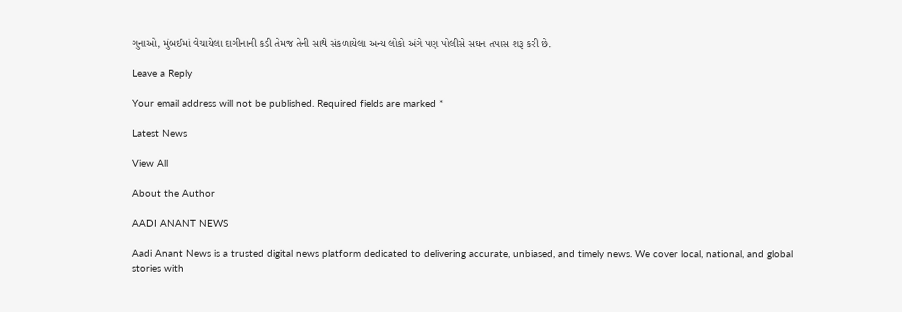ગુનાઓ, મુંબઈમાં વેચાયેલા દાગીનાની કડી તેમજ તેની સાથે સંકળાયેલા અન્ય લોકો અંગે પણ પોલીસે સઘન તપાસ શરૂ કરી છે.

Leave a Reply

Your email address will not be published. Required fields are marked *

Latest News

View All

About the Author

AADI ANANT NEWS

Aadi Anant News is a trusted digital news platform dedicated to delivering accurate, unbiased, and timely news. We cover local, national, and global stories with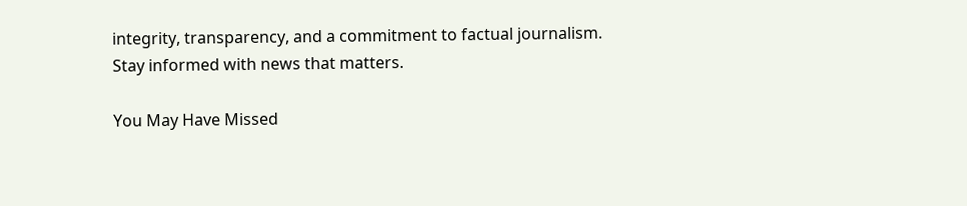integrity, transparency, and a commitment to factual journalism. Stay informed with news that matters.

You May Have Missed